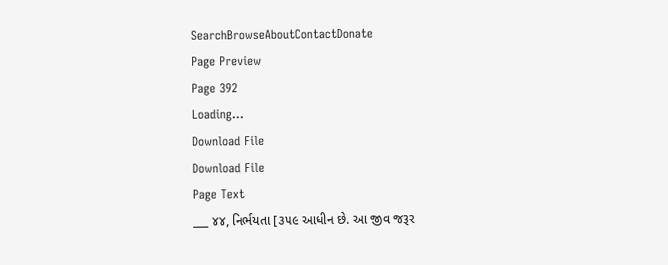SearchBrowseAboutContactDonate
Page Preview
Page 392
Loading...
Download File
Download File
Page Text
___ ૪૪, નિર્ભયતા [૩૫૯ આધીન છે. આ જીવ જરૂર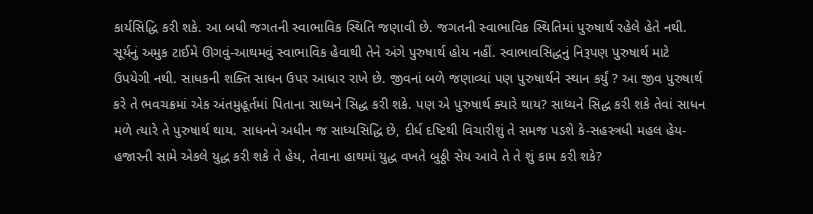કાર્યસિદ્ધિ કરી શકે. આ બધી જગતની સ્વાભાવિક સ્થિતિ જણાવી છે. જગતની સ્વાભાવિક સ્થિતિમાં પુરુષાર્થ રહેલે હેતે નથી. સૂર્યનું અમુક ટાઈમે ઊગવું-આથમવું સ્વાભાવિક હેવાથી તેને અંગે પુરુષાર્થ હોય નહીં. સ્વાભાવસિદ્ધનું નિરૂપણ પુરુષાર્થ માટે ઉપયેગી નથી. સાધકની શક્તિ સાધન ઉપર આધાર રાખે છે. જીવનાં બળે જણાવ્યાં પણ પુરુષાર્થને સ્થાન કર્યું ? આ જીવ પુરુષાર્થ કરે તે ભવચક્રમાં એક અંતમુહૂર્તમાં પિતાના સાધ્યને સિદ્ધ કરી શકે. પણ એ પુરુષાર્થ ક્યારે થાય? સાધ્યને સિદ્ધ કરી શકે તેવાં સાધન મળે ત્યારે તે પુરુષાર્થ થાય. સાધનને અધીન જ સાધ્યસિદ્ધિ છે, દીર્ધ દષ્ટિથી વિચારીશું તે સમજ પડશે કે-સહસ્ત્રધી મહલ હેય-હજારની સામે એકલે યુદ્ધ કરી શકે તે હેય, તેવાના હાથમાં યુદ્ધ વખતે બુઠ્ઠી સેય આવે તે તે શું કામ કરી શકે?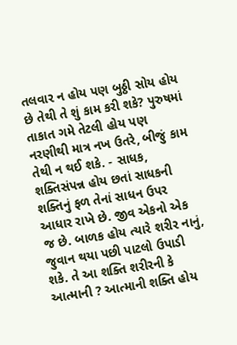તલવાર ન હોય પણ બુઠ્ઠી સોય હોય છે તેથી તે શું કામ કરી શકે? પુરુષમાં તાકાત ગમે તેટલી હોય પણ નરણીથી માત્ર નખ ઉતરે, બીજું કામ તેથી ન થઈ શકે. - સાધક, શક્તિસંપન્ન હોય છતાં સાધકની શક્તિનું ફળ તેનાં સાધન ઉપર આધાર રાખે છે. જીવ એકનો એક જ છે. બાળક હોય ત્યારે શરીર નાનું, જુવાન થયા પછી પાટલો ઉપાડી શકે. તે આ શક્તિ શરીરની કે આત્માની ? આત્માની શક્તિ હોય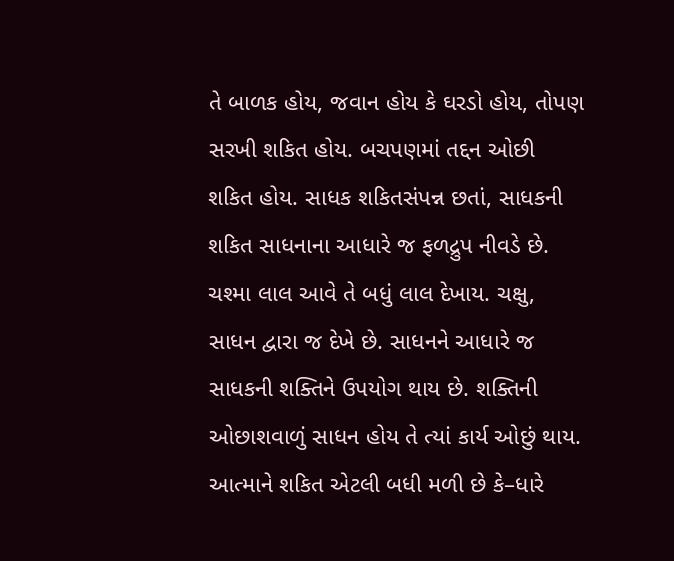તે બાળક હોય, જવાન હોય કે ઘરડો હોય, તોપણ સરખી શકિત હોય. બચપણમાં તદ્દન ઓછી શકિત હોય. સાધક શકિતસંપન્ન છતાં, સાધકની શકિત સાધનાના આધારે જ ફળદ્રુપ નીવડે છે. ચશ્મા લાલ આવે તે બધું લાલ દેખાય. ચક્ષુ, સાધન દ્વારા જ દેખે છે. સાધનને આધારે જ સાધકની શક્તિને ઉપયોગ થાય છે. શક્તિની ઓછાશવાળું સાધન હોય તે ત્યાં કાર્ય ઓછું થાય. આત્માને શકિત એટલી બધી મળી છે કે–ધારે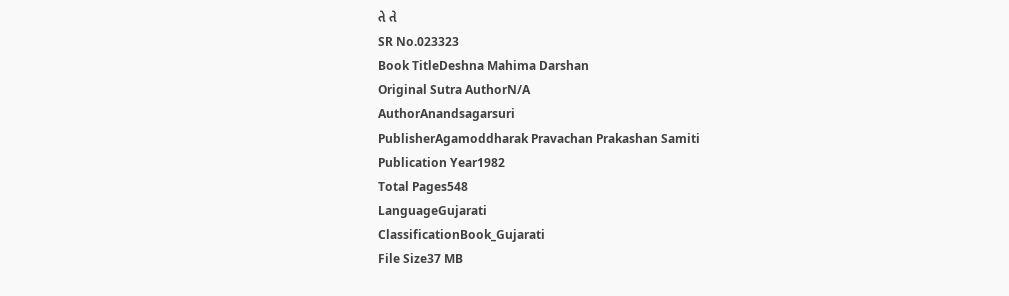તે તે
SR No.023323
Book TitleDeshna Mahima Darshan
Original Sutra AuthorN/A
AuthorAnandsagarsuri
PublisherAgamoddharak Pravachan Prakashan Samiti
Publication Year1982
Total Pages548
LanguageGujarati
ClassificationBook_Gujarati
File Size37 MB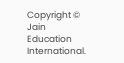Copyright © Jain Education International.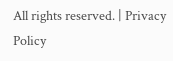All rights reserved. | Privacy Policy